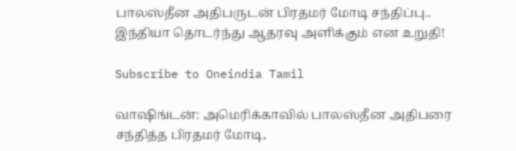பாலஸ்தீன அதிபருடன் பிரதமர் மோடி சந்திப்பு.. இந்தியா தொடர்ந்து ஆதரவு அளிக்கும் என உறுதி!

Subscribe to Oneindia Tamil

வாஷிங்டன்: அமெரிக்காவில் பாலஸ்தீன அதிபரை சந்தித்த பிரதமர் மோடி,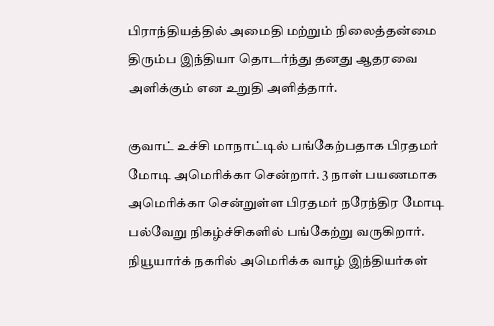பிராந்தியத்தில் அமைதி மற்றும் நிலைத்தன்மை திரும்ப இந்தியா தொடர்ந்து தனது ஆதரவை அளிக்கும் என உறுதி அளித்தார்.

குவாட் உச்சி மாநாட்டில் பங்கேற்பதாக பிரதமர் மோடி அமெரிக்கா சென்றார். 3 நாள் பயணமாக அமெரிக்கா சென்றுள்ள பிரதமர் நரேந்திர மோடி பல்வேறு நிகழ்ச்சிகளில் பங்கேற்று வருகிறார்.
நியூயார்க் நகரில் அமெரிக்க வாழ் இந்தியர்கள்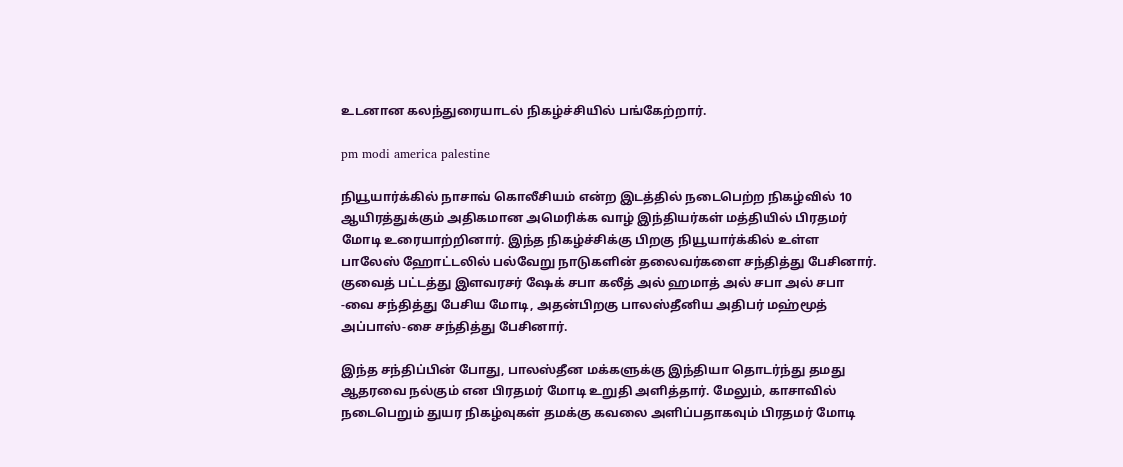உடனான கலந்துரையாடல் நிகழ்ச்சியில் பங்கேற்றார்.

pm modi america palestine

நியூயார்க்கில் நாசாவ் கொலீசியம் என்ற இடத்தில் நடைபெற்ற நிகழ்வில் 10 ஆயிரத்துக்கும் அதிகமான அமெரிக்க வாழ் இந்தியர்கள் மத்தியில் பிரதமர் மோடி உரையாற்றினார். இந்த நிகழ்ச்சிக்கு பிறகு நியூயார்க்கில் உள்ள பாலேஸ் ஹோட்டலில் பல்வேறு நாடுகளின் தலைவர்களை சந்தித்து பேசினார். குவைத் பட்டத்து இளவரசர் ஷேக் சபா கலீத் அல் ஹமாத் அல் சபா அல் சபா -வை சந்தித்து பேசிய மோடி, அதன்பிறகு பாலஸ்தீனிய அதிபர் மஹ்மூத் அப்பாஸ்-சை சந்தித்து பேசினார்.

இந்த சந்திப்பின் போது, பாலஸ்தீன மக்களுக்கு இந்தியா தொடர்ந்து தமது ஆதரவை நல்கும் என பிரதமர் மோடி உறுதி அளித்தார். மேலும், காசாவில் நடைபெறும் துயர நிகழ்வுகள் தமக்கு கவலை அளிப்பதாகவும் பிரதமர் மோடி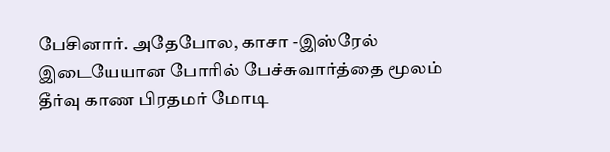பேசினார். அதேபோல, காசா -இஸ்ரேல் இடையேயான போரில் பேச்சுவார்த்தை மூலம் தீர்வு காண பிரதமர் மோடி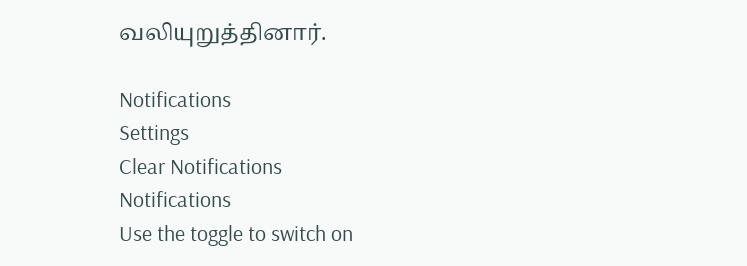வலியுறுத்தினார்.

Notifications
Settings
Clear Notifications
Notifications
Use the toggle to switch on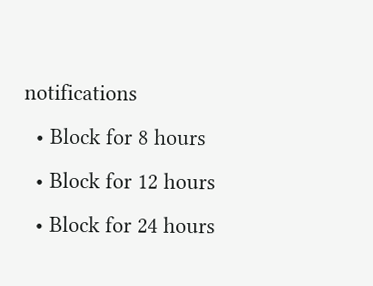notifications
  • Block for 8 hours
  • Block for 12 hours
  • Block for 24 hours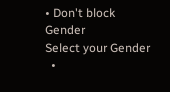• Don't block
Gender
Select your Gender
  •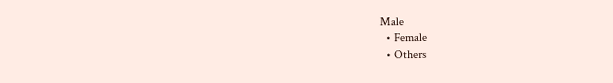Male
  • Female
  • Others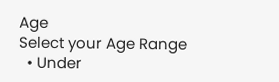Age
Select your Age Range
  • Under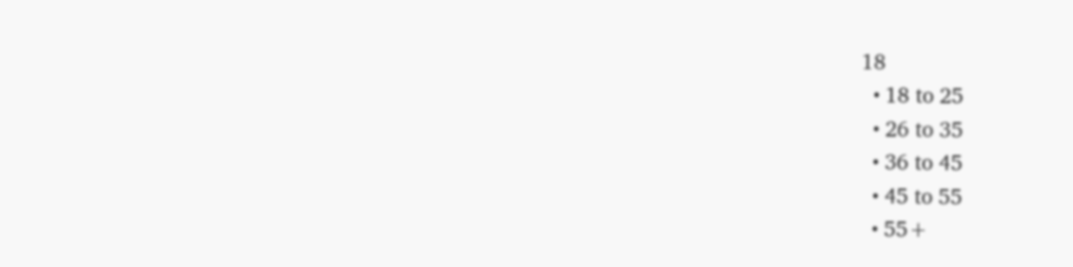18
  • 18 to 25
  • 26 to 35
  • 36 to 45
  • 45 to 55
  • 55+